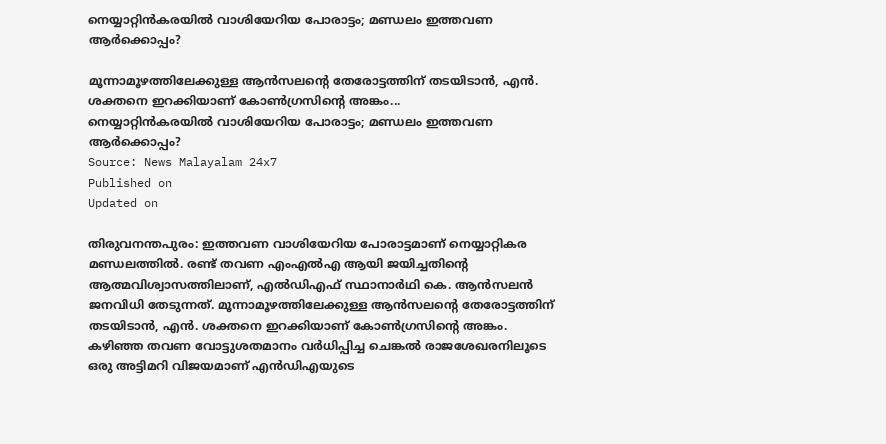നെയ്യാറ്റിൻകരയിൽ വാശിയേറിയ പോരാട്ടം; മണ്ഡലം ഇത്തവണ ആർക്കൊപ്പം?

മൂന്നാമൂഴത്തിലേക്കുള്ള ആൻസലന്‍റെ തേരോട്ടത്തിന് തടയിടാൻ, എൻ. ശക്തനെ ഇറക്കിയാണ് കോൺഗ്രസിന്‍റെ അങ്കം...
നെയ്യാറ്റിൻകരയിൽ വാശിയേറിയ പോരാട്ടം; മണ്ഡലം ഇത്തവണ ആർക്കൊപ്പം?
Source: News Malayalam 24x7
Published on
Updated on

തിരുവനന്തപുരം: ഇത്തവണ വാശിയേറിയ പോരാട്ടമാണ് നെയ്യാറ്റികര മണ്ഡലത്തിൽ. രണ്ട് തവണ എംഎൽഎ ആയി ജയിച്ചതിന്‍റെ ആത്മവിശ്വാസത്തിലാണ്, എൽഡിഎഫ് സ്ഥാനാർഥി കെ. ആൻസലൻ ജനവിധി തേടുന്നത്. മൂന്നാമൂഴത്തിലേക്കുള്ള ആൻസലന്‍റെ തേരോട്ടത്തിന് തടയിടാൻ, എൻ. ശക്തനെ ഇറക്കിയാണ് കോൺഗ്രസിന്‍റെ അങ്കം. കഴിഞ്ഞ തവണ വോട്ടുശതമാനം വർധിപ്പിച്ച ചെങ്കൽ രാജശേഖരനിലൂടെ ഒരു അട്ടിമറി വിജയമാണ് എൻഡിഎയുടെ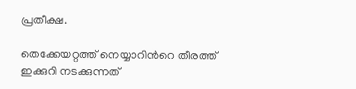പ്രതീക്ഷ.

തെക്കേയറ്റത്ത് നെയ്യാറിന്‍റെ തീരത്ത് ഇക്കുറി നടക്കുന്നത്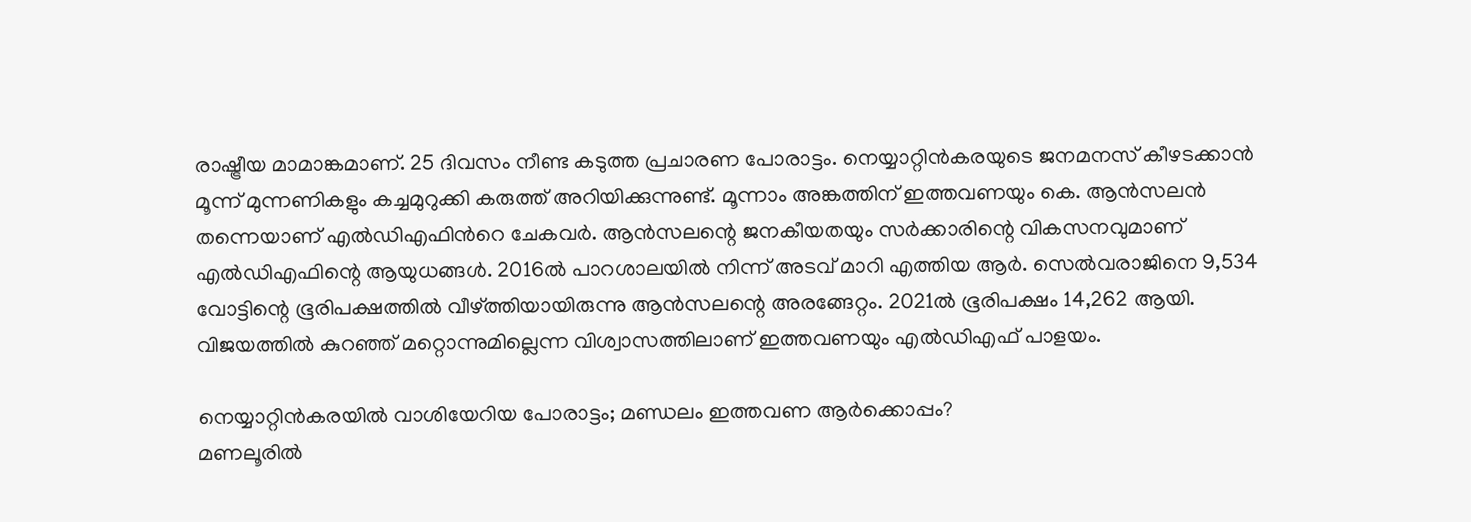രാഷ്ട്രീയ മാമാങ്കമാണ്. 25 ദിവസം നീണ്ട കടുത്ത പ്രചാരണ പോരാട്ടം. നെയ്യാറ്റിൻകരയുടെ ജനമനസ് കീഴടക്കാൻ മൂന്ന് മുന്നണികളും കച്ചമുറുക്കി കരുത്ത് അറിയിക്കുന്നുണ്ട്. മൂന്നാം അങ്കത്തിന് ഇത്തവണയും കെ. ആൻസലൻ തന്നെയാണ് എൽഡിഎഫിന്‍റെ ചേകവർ. ആൻസലന്റെ ജനകീയതയും സർക്കാരിന്റെ വികസനവുമാണ് എൽഡിഎഫിന്റെ ആയുധങ്ങൾ. 2016ൽ പാറശാലയിൽ നിന്ന് അടവ് മാറി എത്തിയ ആർ. സെൽവരാജിനെ 9,534 വോട്ടിന്റെ ഭൂരിപക്ഷത്തിൽ വീഴ്ത്തിയായിരുന്നു ആൻസലന്റെ അരങ്ങേറ്റം. 2021ൽ ഭൂരിപക്ഷം 14,262 ആയി. വിജയത്തിൽ കുറഞ്ഞ് മറ്റൊന്നുമില്ലെന്ന വിശ്വാസത്തിലാണ് ഇത്തവണയും എൽഡിഎഫ് പാളയം.

നെയ്യാറ്റിൻകരയിൽ വാശിയേറിയ പോരാട്ടം; മണ്ഡലം ഇത്തവണ ആർക്കൊപ്പം?
മണലൂരിൽ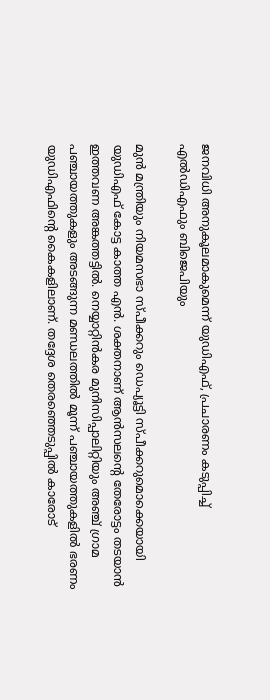ജനവിധി അനുകൂലമാകുമെന്ന് യുഡിഎഫ്, പ്രചാരണം കടുപ്പിച്ച് എൽഡിഎഫും ബിജെപിയും

മുൻ മന്ത്രിയും നിയമസഭാ സ്പീക്കറും ഡെപ്യൂട്ടി സ്പീക്കറുമൊക്കെയായി യുഡിഎഫ് കോട്ട കാത്ത എന്‍. ശക്തനാണ് ആൻസലന്റെ തേരോട്ടം തടയാൻ ഇത്തവണ അങ്കത്തട്ടിൽ. നെയ്യാറ്റിൻകര മുനിസിപ്പാലിറ്റിയും അഞ്ച് ഗ്രാമ പഞ്ചായത്തുകളും അടങ്ങുന്ന മണ്ഡലത്തിൽ മൂന്ന് പഞ്ചായത്തുകളിൽ ഭരണം യുഡിഎഫിന്‍റെ കൈകളിലാണ്. തദ്ദേശ തെരഞ്ഞെടുപ്പിൽ കാരോട്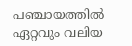പഞ്ചായത്തിൽ ഏറ്റവും വലിയ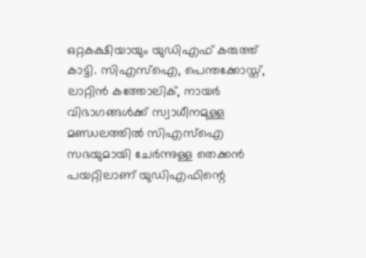ഒറ്റകക്ഷിയായും യുഡിഎഫ് കരുത്ത് കാട്ടി. സിഎസ്ഐ, പെന്തക്കോസ്ത്, ലാറ്റിൻ കത്തോലിക്, നായർ വിഭാഗങ്ങൾക്ക് സ്വാധീനമുള്ള മണ്ഡലത്തിൽ സിഎസ്ഐ സഭയുമായി ചേർന്നുള്ള തെക്കൻ പയറ്റിലാണ് യുഡിഎഫിന്റെ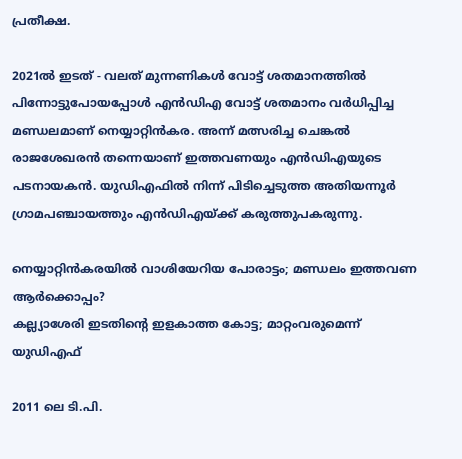പ്രതീക്ഷ.

2021ൽ ഇടത് - വലത് മുന്നണികൾ വോട്ട് ശതമാനത്തിൽ പിന്നോട്ടുപോയപ്പോൾ എൻഡിഎ വോട്ട് ശതമാനം വർധിപ്പിച്ച മണ്ഡലമാണ് നെയ്യാറ്റിന്‍കര. അന്ന് മത്സരിച്ച ചെങ്കൽ രാജശേഖരൻ തന്നെയാണ് ഇത്തവണയും എൻഡിഎയുടെ പടനായകൻ. യുഡിഎഫിൽ നിന്ന് പിടിച്ചെടുത്ത അതിയന്നൂർ ഗ്രാമപഞ്ചായത്തും എൻഡിഎയ്ക്ക് കരുത്തുപകരുന്നു.

നെയ്യാറ്റിൻകരയിൽ വാശിയേറിയ പോരാട്ടം; മണ്ഡലം ഇത്തവണ ആർക്കൊപ്പം?
കല്ല്യാശേരി ഇടതിൻ്റെ ഇളകാത്ത കോട്ട; മാറ്റംവരുമെന്ന് യുഡിഎഫ്

2011 ലെ ടി.പി.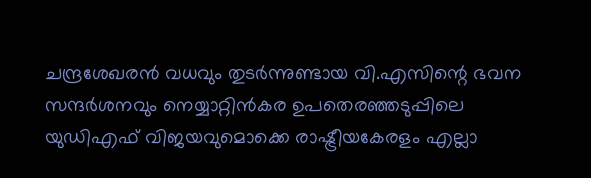ചന്ദ്രശേഖരൻ വധവും തുടർന്നുണ്ടായ വി.എസിന്റെ ഭവന സന്ദർശനവും നെയ്യാറ്റിൻകര ഉപതെരഞ്ഞടുപ്പിലെ യുഡിഎഫ് വിജയവുമൊക്കെ രാഷ്ട്രീയകേരളം എല്ലാ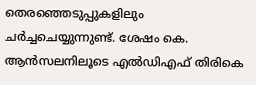തെരഞ്ഞെടുപ്പുകളിലും ചർച്ചചെയ്യുന്നുണ്ട്. ശേഷം കെ. ആൻസലനിലൂടെ എൽഡിഎഫ് തിരികെ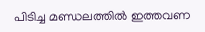പിടിച്ച മണ്ഡലത്തിൽ ഇത്തവണ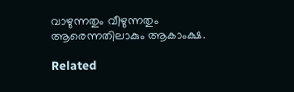വാഴുന്നതും വീഴുന്നതും ആരെന്നതിലാകും ആകാംക്ഷ.

Related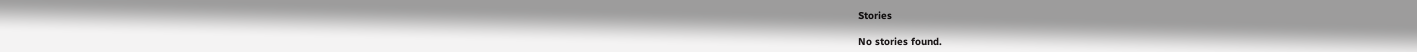Stories

No stories found.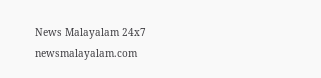News Malayalam 24x7
newsmalayalam.com